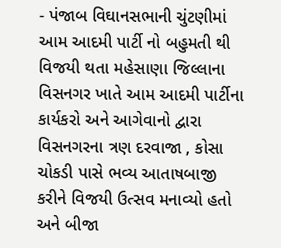- પંજાબ વિઘાનસભાની ચુંટણીમાં આમ આદમી પાર્ટી નો બહુમતી થી વિજયી થતા મહેસાણા જિલ્લાના વિસનગર ખાતે આમ આદમી પાર્ટીના કાર્યકરો અને આગેવાનો દ્વારા વિસનગરના ત્રણ દરવાજા , કોસા ચોકડી પાસે ભવ્ય આતાષબાજી કરીને વિજયી ઉત્સવ મનાવ્યો હતો અને બીજા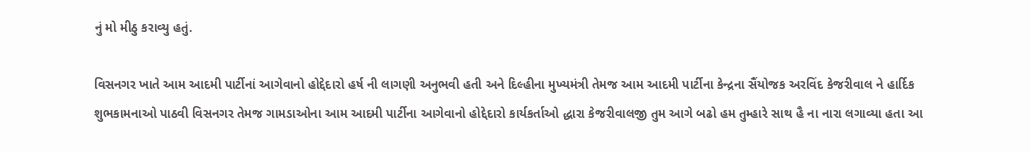નું મો મીઠુ કરાવ્યુ હતું.

વિસનગર ખાતે આમ આદમી પાર્ટીનાં આગેવાનો હોદ્દેદારો હર્ષ ની લાગણી અનુભવી હતી અને દિલ્હીના મુખ્યમંત્રી તેમજ આમ આદમી પાર્ટીના કેન્દ્રના સૈંયોજક અરવિંદ કેજરીવાલ ને હાર્દિક શુભકામનાઓ પાઠવી વિસનગર તેમજ ગામડાઓના આમ આદમી પાર્ટીના આગેવાનો હોદ્દેદારો કાર્યકર્તાઓ દ્ધારા કેજરીવાલજી તુમ આગે બઢો હમ તુમ્હારે સાથ હૈ ના નારા લગાવ્યા હતા આ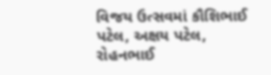વિજય ઉત્સવમાં કૌશિભાઈ પટેલ, અક્ષય પટેલ, રોહનભાઈ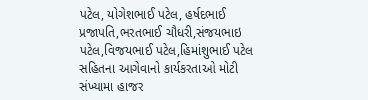પટેલ, યોગેશભાઈ પટેલ, હર્ષદભાઈ પ્રજાપતિ,ભરતભાઈ ચૌધરી,સંજયભાઇ પટેલ,વિજયભાઈ પટેલ,હિમાંશુભાઈ પટેલ સહિતના આગેવાનો કાર્યકરતાઓ મોટી સંખ્યામા હાજર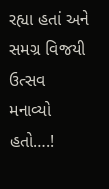રહ્યા હતાં અને સમગ્ર વિજયી ઉત્સવ મનાવ્યો હતો….!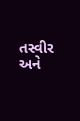તસ્વીર અને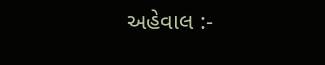અહેવાલ :-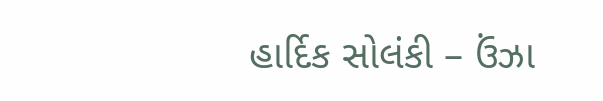હાર્દિક સોલંકી – ઉંઝા